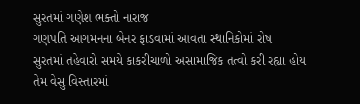સુરતમાં ગણેશ ભક્તો નારાજ
ગણપતિ આગમનના બેનર ફાડવામાં આવતા સ્થાનિકોમાં રોષ
સુરતમાં તહેવારો સમયે કાકરીચાળો અસામાજિક તત્વો કરી રહ્યા હોય તેમ વેસુ વિસ્તારમાં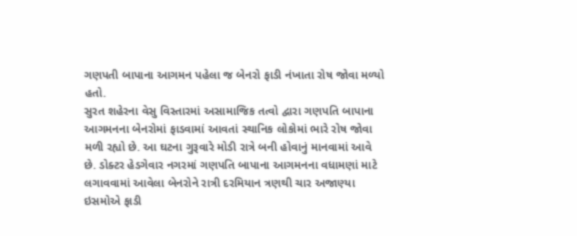ગણપતી બાપાના આગમન પહેલા જ બેનરો ફાડી નંખાતા રોષ જોવા મળ્યો હતો.
સુરત શહેરના વેસુ વિસ્તારમાં અસામાજિક તત્વો દ્વારા ગણપતિ બાપાના આગમનના બેનરોમાં ફાડવામાં આવતાં સ્થાનિક લોકોમાં ભારે રોષ જોવા મળી રહ્યો છે. આ ઘટના ગુરૂવારે મોડી રાત્રે બની હોવાનું માનવામાં આવે છે. ડોક્ટર હેડગેવાર નગરમાં ગણપતિ બાપાના આગમનના વધામણાં માટે લગાવવામાં આવેલા બેનરોને રાત્રી દરમિયાન ત્રણથી ચાર અજાણ્યા ઇસમોએ ફાડી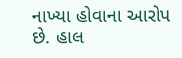નાખ્યા હોવાના આરોપ છે. હાલ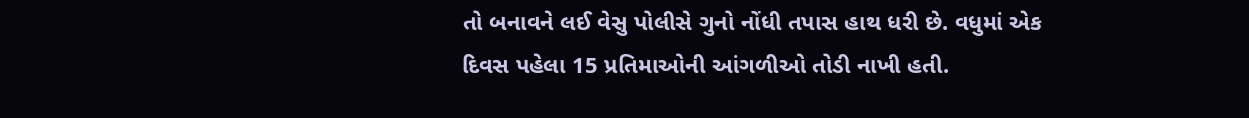તો બનાવને લઈ વેસુ પોલીસે ગુનો નોંધી તપાસ હાથ ધરી છે. વધુમાં એક દિવસ પહેલા 15 પ્રતિમાઓની આંગળીઓ તોડી નાખી હતી.